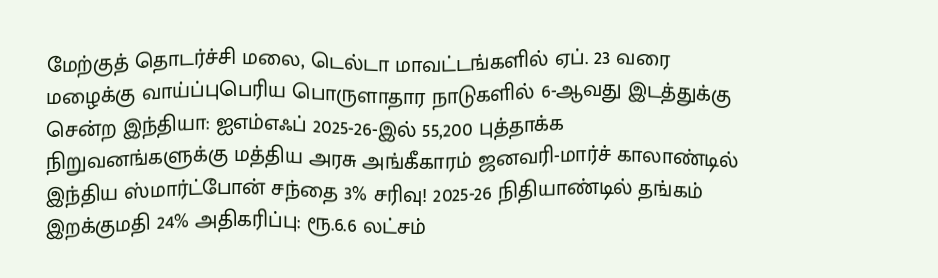மேற்குத் தொடர்ச்சி மலை, டெல்டா மாவட்டங்களில் ஏப். 23 வரை மழைக்கு வாய்ப்புபெரிய பொருளாதார நாடுகளில் 6-ஆவது இடத்துக்கு சென்ற இந்தியா: ஐஎம்எஃப் 2025-26-இல் 55,200 புத்தாக்க நிறுவனங்களுக்கு மத்திய அரசு அங்கீகாரம் ஜனவரி-மார்ச் காலாண்டில் இந்திய ஸ்மார்ட்போன் சந்தை 3% சரிவு! 2025-26 நிதியாண்டில் தங்கம் இறக்குமதி 24% அதிகரிப்பு: ரூ.6.6 லட்சம்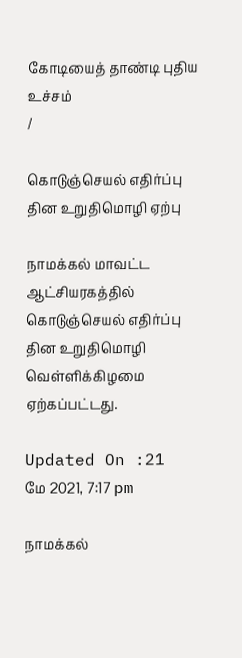கோடியைத் தாண்டி புதிய உச்சம்
/

கொடுஞ்செயல் எதிர்ப்பு தின உறுதிமொழி ஏற்பு

நாமக்கல் மாவட்ட ஆட்சியரகத்தில் கொடுஞ்செயல் எதிர்ப்பு தின உறுதிமொழி வெள்ளிக்கிழமை ஏற்கப்பட்டது.

Updated On :21 மே 2021, 7:17 pm

நாமக்கல்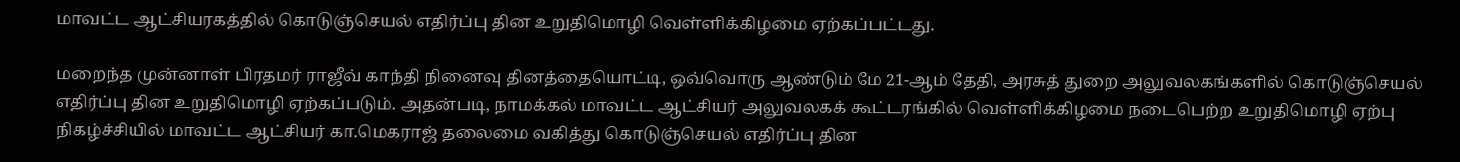மாவட்ட ஆட்சியரகத்தில் கொடுஞ்செயல் எதிர்ப்பு தின உறுதிமொழி வெள்ளிக்கிழமை ஏற்கப்பட்டது.

மறைந்த முன்னாள் பிரதமர் ராஜீவ் காந்தி நினைவு தினத்தையொட்டி, ஒவ்வொரு ஆண்டும் மே 21-ஆம் தேதி, அரசுத் துறை அலுவலகங்களில் கொடுஞ்செயல் எதிர்ப்பு தின உறுதிமொழி ஏற்கப்படும். அதன்படி, நாமக்கல் மாவட்ட ஆட்சியர் அலுவலகக் கூட்டரங்கில் வெள்ளிக்கிழமை நடைபெற்ற உறுதிமொழி ஏற்பு நிகழ்ச்சியில் மாவட்ட ஆட்சியர் கா.மெகராஜ் தலைமை வகித்து கொடுஞ்செயல் எதிர்ப்பு தின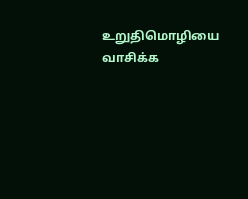உறுதிமொழியை வாசிக்க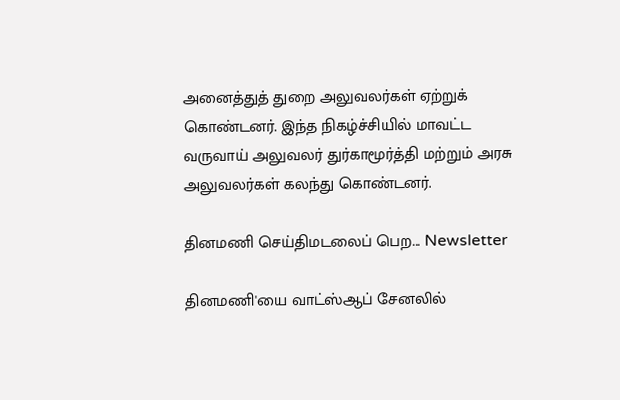அனைத்துத் துறை அலுவலர்கள் ஏற்றுக் கொண்டனர். இந்த நிகழ்ச்சியில் மாவட்ட வருவாய் அலுவலர் துர்காமூர்த்தி மற்றும் அரசு அலுவலர்கள் கலந்து கொண்டனர்.

தினமணி செய்திமடலைப் பெற... Newsletter

தினமணி'யை வாட்ஸ்ஆப் சேனலில்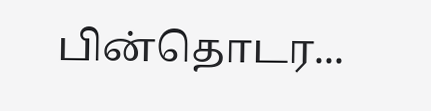பின்தொடர...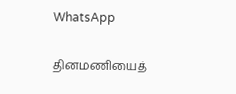WhatsApp

தினமணியைத்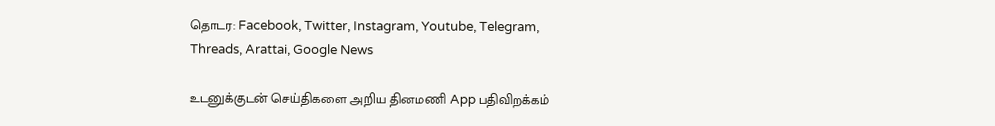தொடர: Facebook, Twitter, Instagram, Youtube, Telegram, Threads, Arattai, Google News

உடனுக்குடன் செய்திகளை அறிய தினமணி App பதிவிறக்கம்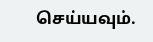செய்யவும்.